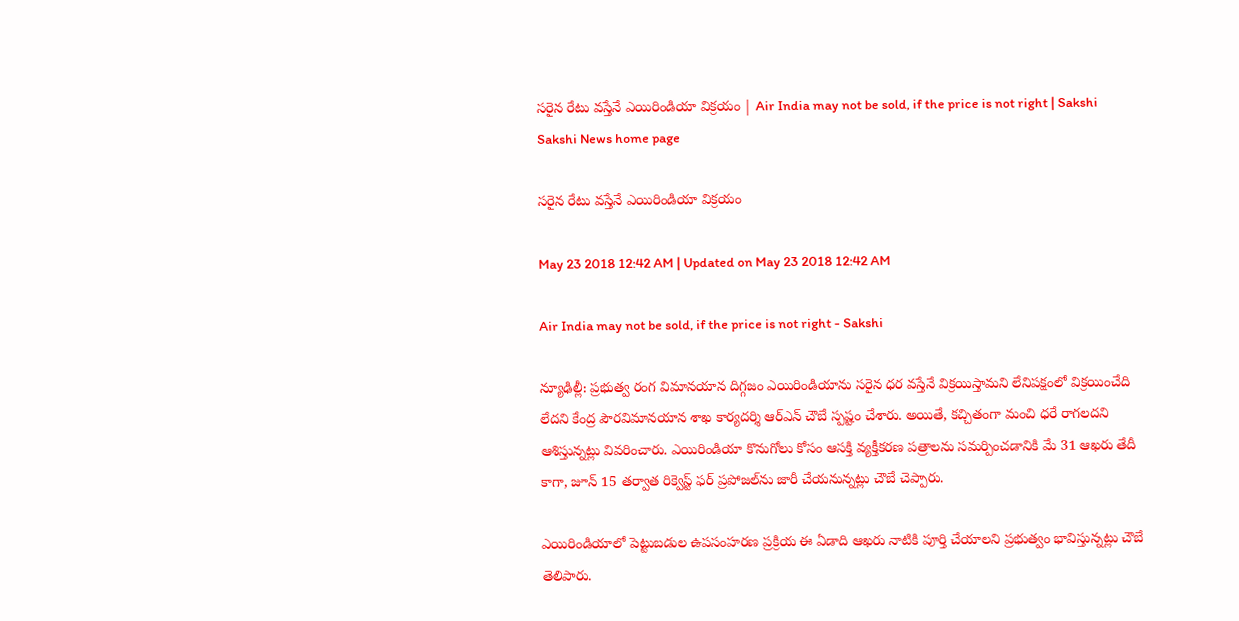సరైన రేటు వస్తేనే ఎయిరిండియా విక్రయం | Air India may not be sold, if the price is not right | Sakshi
Sakshi News home page

సరైన రేటు వస్తేనే ఎయిరిండియా విక్రయం

May 23 2018 12:42 AM | Updated on May 23 2018 12:42 AM

Air India may not be sold, if the price is not right - Sakshi

న్యూఢిల్లీ: ప్రభుత్వ రంగ విమానయాన దిగ్గజం ఎయిరిండియాను సరైన ధర వస్తేనే విక్రయిస్తామని లేనిపక్షంలో విక్రయించేది లేదని కేంద్ర పౌరవిమానయాన శాఖ కార్యదర్శి ఆర్‌ఎన్‌ చౌబే స్పష్టం చేశారు. అయితే, కచ్చితంగా మంచి ధరే రాగలదని ఆశిస్తున్నట్లు వివరించారు. ఎయిరిండియా కొనుగోలు కోసం ఆసక్తి వ్యక్తీకరణ పత్రాలను సమర్పించడానికి మే 31 ఆఖరు తేదీ కాగా, జూన్‌ 15 తర్వాత రిక్వెస్ట్‌ ఫర్‌ ప్రపోజల్‌ను జారీ చేయనున్నట్లు చౌబే చెప్పారు.

ఎయిరిండియాలో పెట్టుబడుల ఉపసంహరణ ప్రక్రియ ఈ ఏడాది ఆఖరు నాటికి పూర్తి చేయాలని ప్రభుత్వం భావిస్తున్నట్లు చౌబే తెలిపారు.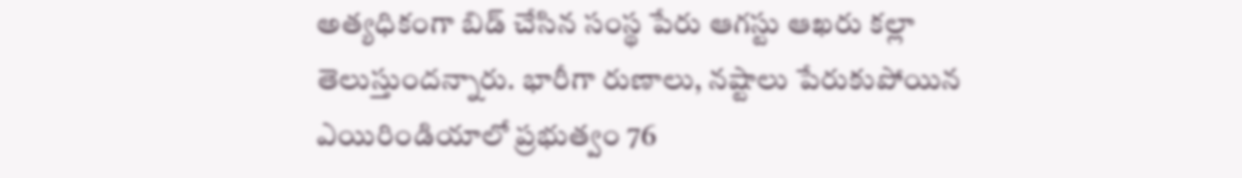అత్యధికంగా బిడ్‌ చేసిన సంస్థ పేరు ఆగస్టు ఆఖరు కల్లా తెలుస్తుందన్నారు. భారీగా రుణాలు, నష్టాలు పేరుకుపోయిన ఎయిరిండియాలో ప్రభుత్వం 76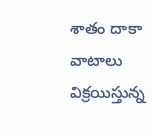శాతం దాకా వాటాలు విక్రయిస్తున్న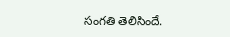సంగతి తెలిసిందే.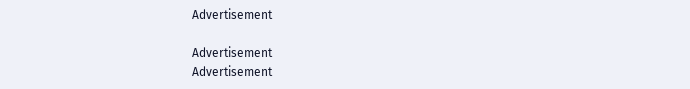Advertisement

Advertisement
Advertisement